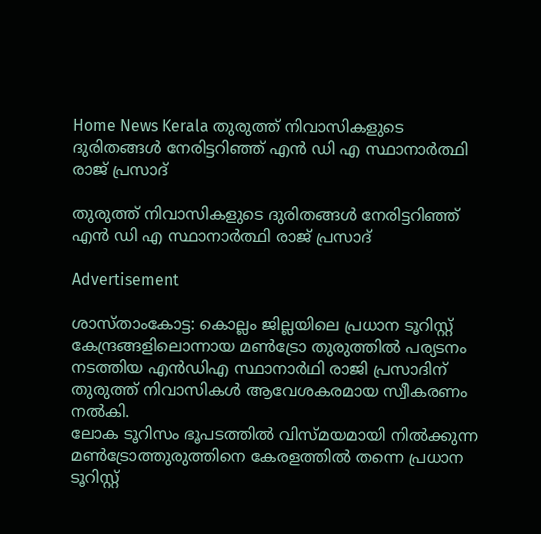Home News Kerala തുരുത്ത് നിവാസികളുടെ ദുരിതങ്ങൾ നേരിട്ടറിഞ്ഞ് എൻ ഡി എ സ്ഥാനാർത്ഥി രാജ് പ്രസാദ്

തുരുത്ത് നിവാസികളുടെ ദുരിതങ്ങൾ നേരിട്ടറിഞ്ഞ് എൻ ഡി എ സ്ഥാനാർത്ഥി രാജ് പ്രസാദ്

Advertisement

ശാസ്താംകോട്ട: കൊല്ലം ജില്ലയിലെ പ്രധാന ടൂറിസ്റ്റ് കേന്ദ്രങ്ങളിലൊന്നായ മൺട്രോ തുരുത്തിൽ പര്യടനം നടത്തിയ എൻഡിഎ സ്ഥാനാർഥി രാജി പ്രസാദിന് തുരുത്ത് നിവാസികൾ ആവേശകരമായ സ്വീകരണം നൽകി.
ലോക ടൂറിസം ഭൂപടത്തിൽ വിസ്മയമായി നിൽക്കുന്ന മൺട്രോത്തുരുത്തിനെ കേരളത്തിൽ തന്നെ പ്രധാന ടൂറിസ്റ്റ്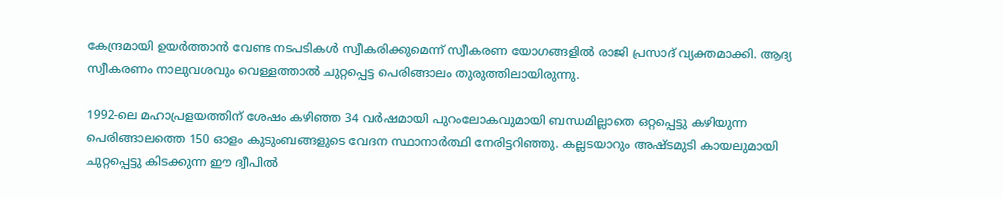കേന്ദ്രമായി ഉയർത്താൻ വേണ്ട നടപടികൾ സ്വീകരിക്കുമെന്ന് സ്വീകരണ യോഗങ്ങളിൽ രാജി പ്രസാദ് വ്യക്തമാക്കി. ആദ്യ സ്വീകരണം നാലുവശവും വെള്ളത്താൽ ചുറ്റപ്പെട്ട പെരിങ്ങാലം തുരുത്തിലായിരുന്നു.

1992-ലെ മഹാപ്രളയത്തിന് ശേഷം കഴിഞ്ഞ 34 വർഷമായി പുറംലോകവുമായി ബന്ധമില്ലാതെ ഒറ്റപ്പെട്ടു കഴിയുന്ന പെരിങ്ങാലത്തെ 150 ഓളം കുടുംബങ്ങളുടെ വേദന സ്ഥാനാർത്ഥി നേരിട്ടറിഞ്ഞു. കല്ലടയാറും അഷ്ടമുടി കായലുമായി ചുറ്റപ്പെട്ടു കിടക്കുന്ന ഈ ദ്വീപിൽ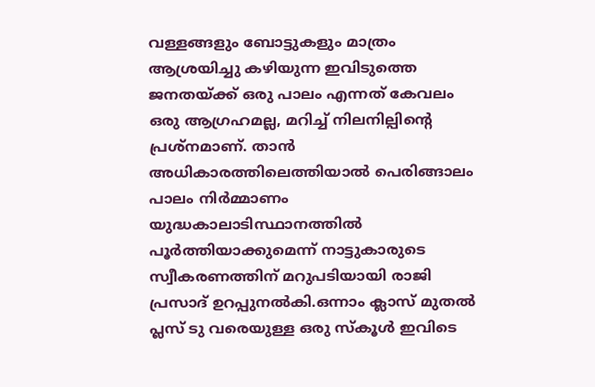വള്ളങ്ങളും ബോട്ടുകളും മാത്രം ആശ്രയിച്ചു കഴിയുന്ന ഇവിടുത്തെ ജനതയ്ക്ക് ഒരു പാലം എന്നത് കേവലം ഒരു ആഗ്രഹമല്ല, മറിച്ച് നിലനില്പിന്റെ പ്രശ്നമാണ്. താൻ അധികാരത്തിലെത്തിയാൽ പെരിങ്ങാലം പാലം നിർമ്മാണം യുദ്ധകാലാടിസ്ഥാനത്തിൽ പൂർത്തിയാക്കുമെന്ന് നാട്ടുകാരുടെ സ്വീകരണത്തിന് മറുപടിയായി രാജി പ്രസാദ് ഉറപ്പുനൽകി.ഒന്നാം ക്ലാസ് മുതൽ പ്ലസ് ടു വരെയുള്ള ഒരു സ്കൂൾ ഇവിടെ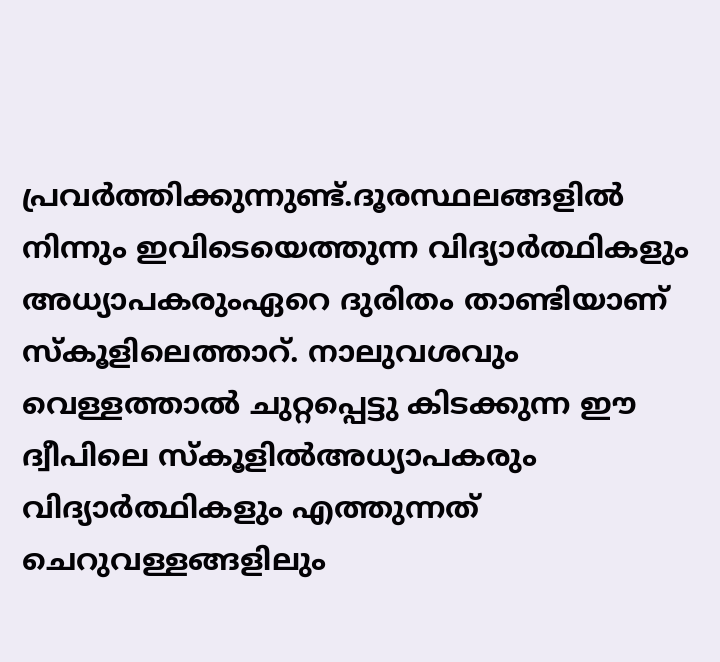പ്രവർത്തിക്കുന്നുണ്ട്.ദൂരസ്ഥലങ്ങളിൽ നിന്നും ഇവിടെയെത്തുന്ന വിദ്യാർത്ഥികളും അധ്യാപകരുംഏറെ ദുരിതം താണ്ടിയാണ് സ്കൂളിലെത്താറ്. നാലുവശവും വെള്ളത്താൽ ചുറ്റപ്പെട്ടു കിടക്കുന്ന ഈ ദ്വീപിലെ സ്കൂളിൽഅധ്യാപകരും വിദ്യാർത്ഥികളും എത്തുന്നത് ചെറുവള്ളങ്ങളിലും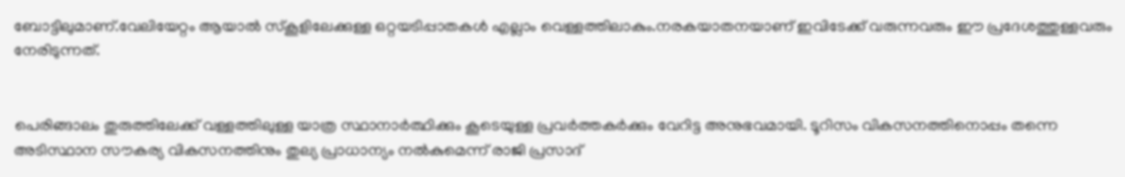ബോട്ടിലുമാണ്.വേലിയേറ്റം ആയാൽ സ്കൂളിലേക്കുള്ള ഒറ്റയടിപ്പാതകൾ എല്ലാം വെള്ളത്തിലാകും.നരകയാതനയാണ് ഇവിടേക്ക് വരുന്നവരും ഈ പ്രദേശത്തുള്ളവരും നേരിടുന്നത്.


പെരിങ്ങാലം തുരുത്തിലേക്ക് വള്ളത്തിലുള്ള യാത്ര സ്ഥാനാർത്ഥിക്കും കൂടെയുള്ള പ്രവർത്തകർക്കും വേറിട്ട അനുഭവമായി. ടൂറിസം വികസനത്തിനൊപ്പം തന്നെ അടിസ്ഥാന സൗകര്യ വികസനത്തിനും തുല്യ പ്രാധാന്യം നൽകുമെന്ന് രാജി പ്രസാദ്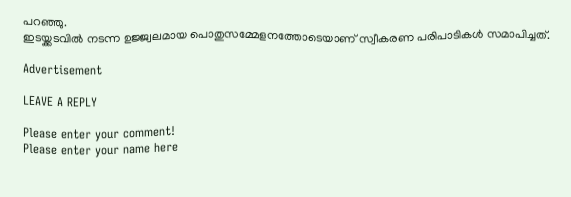പറഞ്ഞു.
ഇടയ്ക്കടവിൽ നടന്ന ഉജ്ജ്വലമായ പൊതുസമ്മേളനത്തോടെയാണ് സ്വീകരണ പരിപാടികൾ സമാപിച്ചത്.

Advertisement

LEAVE A REPLY

Please enter your comment!
Please enter your name here